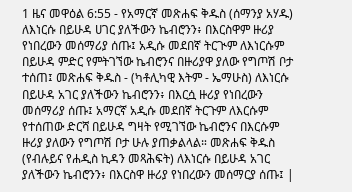1 ዜና መዋዕል 6:55 - የአማርኛ መጽሐፍ ቅዱስ (ሰማንያ አሃዱ) ለእነርሱ በይሁዳ ሀገር ያለችውን ኬብሮንን፥ በእርስዋም ዙሪያ የነበረውን መሰማሪያ ሰጡ፤ አዲሱ መደበኛ ትርጒም ለእነርሱም በይሁዳ ምድር የምትገኘው ኬብሮንና በዙሪያዋ ያለው የግጦሽ ቦታ ተሰጠ፤ መጽሐፍ ቅዱስ - (ካቶሊካዊ እትም - ኤማሁስ) ለእነርሱ በይሁዳ አገር ያለችውን ኬብሮንን፥ በእርሷ ዙሪያ የነበረውን መሰማሪያ ሰጡ፤ አማርኛ አዲሱ መደበኛ ትርጉም ለእርሱም የተሰጠው ድርሻ በይሁዳ ግዛት የሚገኘው ኬብሮንና በእርሱም ዙሪያ ያለውን የግጦሽ ቦታ ሁሉ ያጠቃልላል። መጽሐፍ ቅዱስ (የብሉይና የሐዲስ ኪዳን መጻሕፍት) ለእነርሱ በይሁዳ አገር ያለችውን ኬብሮንን፥ በእርስዋ ዙሪያ የነበረውን መሰማርያ ሰጡ፤ |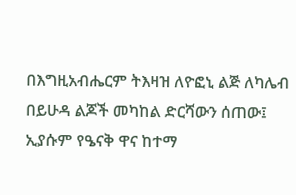በእግዚአብሔርም ትእዛዝ ለዮፎኒ ልጅ ለካሌብ በይሁዳ ልጆች መካከል ድርሻውን ሰጠው፤ ኢያሱም የዔናቅ ዋና ከተማ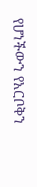የሆነችውን የአርቦቅን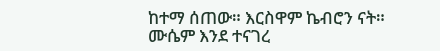ከተማ ሰጠው። እርስዋም ኬብሮን ናት።
ሙሴም እንደ ተናገረ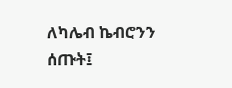ለካሌብ ኬብሮንን ሰጡት፤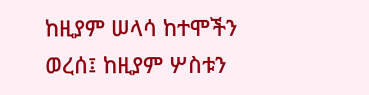ከዚያም ሠላሳ ከተሞችን ወረሰ፤ ከዚያም ሦስቱን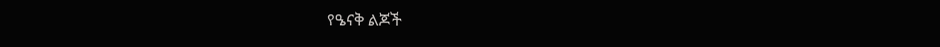የዔናቅ ልጆች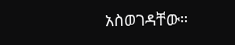አስወገዳቸው።